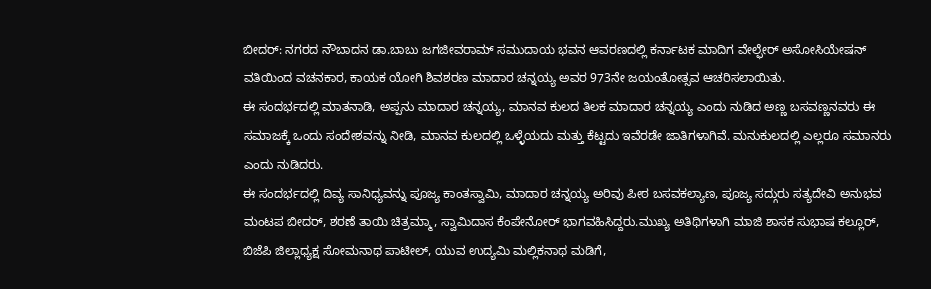ಬೀದರ್: ನಗರದ ನೌಬಾದನ ಡಾ.ಬಾಬು ಜಗಜೀವರಾಮ್ ಸಮುದಾಯ ಭವನ ಆವರಣದಲ್ಲಿ ಕರ್ನಾಟಕ ಮಾದಿಗ ವೇಲ್ಫೇರ್ ಅಸೋಸಿಯೇಷನ್ ವತಿಯಿಂದ ವಚನಕಾರ, ಕಾಯಕ ಯೋಗಿ ಶಿವಶರಣ ಮಾದಾರ ಚನ್ನಯ್ಯ ಅವರ 973ನೇ ಜಯಂತೋತ್ಸವ ಆಚರಿಸಲಾಯಿತು.
ಈ ಸಂದರ್ಭದಲ್ಲಿ ಮಾತನಾಡಿ, ಅಪ್ಪನು ಮಾದಾರ ಚನ್ನಯ್ಯ, ಮಾನವ ಕುಲದ ತಿಲಕ ಮಾದಾರ ಚನ್ನಯ್ಯ ಎಂದು ನುಡಿದ ಅಣ್ಣ ಬಸವಣ್ಣನವರು ಈ ಸಮಾಜಕ್ಕೆ ಒಂದು ಸಂದೇಶವನ್ನು ನೀಡಿ, ಮಾನವ ಕುಲದಲ್ಲಿ ಒಳ್ಳೆಯದು ಮತ್ತು ಕೆಟ್ಟದು ಇವೆರಡೇ ಜಾತಿಗಳಾಗಿವೆ. ಮನುಕುಲದಲ್ಲಿ ಎಲ್ಲರೂ ಸಮಾನರು ಎಂದು ನುಡಿದರು.
ಈ ಸಂದರ್ಭದಲ್ಲಿ ದಿವ್ಯ ಸಾನಿಧ್ಯವನ್ನು ಪೂಜ್ಯ ಕಾಂತಸ್ವಾಮಿ, ಮಾದಾರ ಚನ್ನಯ್ಯ ಅರಿವು ಪೀಠ ಬಸವಕಲ್ಯಾಣ, ಪೂಜ್ಯ ಸದ್ಗುರು ಸತ್ಯದೇವಿ ಅನುಭವ ಮಂಟಪ ಬೀದರ್, ಶರಣೆ ತಾಯಿ ಚಿತ್ರಮ್ಮಾ, ಸ್ವಾಮಿದಾಸ ಕೆಂಪೇನೋರ್ ಭಾಗವಹಿಸಿದ್ದರು.ಮುಖ್ಯ ಅತಿಥಿಗಳಾಗಿ ಮಾಜಿ ಶಾಸಕ ಸುಭಾಷ ಕಲ್ಲೂರ್, ಬಿಜೆಪಿ ಜಿಲ್ಲಾಧ್ಯಕ್ಷ ಸೋಮನಾಥ ಪಾಟೀಲ್, ಯುವ ಉದ್ಯಮಿ ಮಲ್ಲಿಕನಾಥ ಮಡಿಗೆ,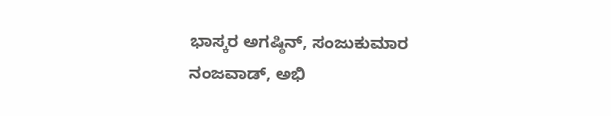ಭಾಸ್ಕರ ಅಗಷ್ಠಿನ್, ಸಂಜುಕುಮಾರ ನಂಜವಾಡ್, ಅಭಿ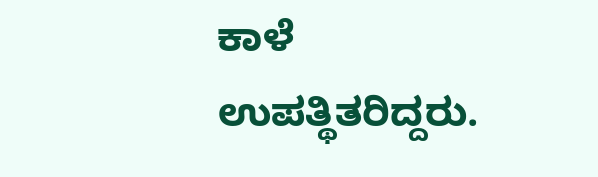ಕಾಳೆ ಉಪತ್ಥಿತರಿದ್ದರು.